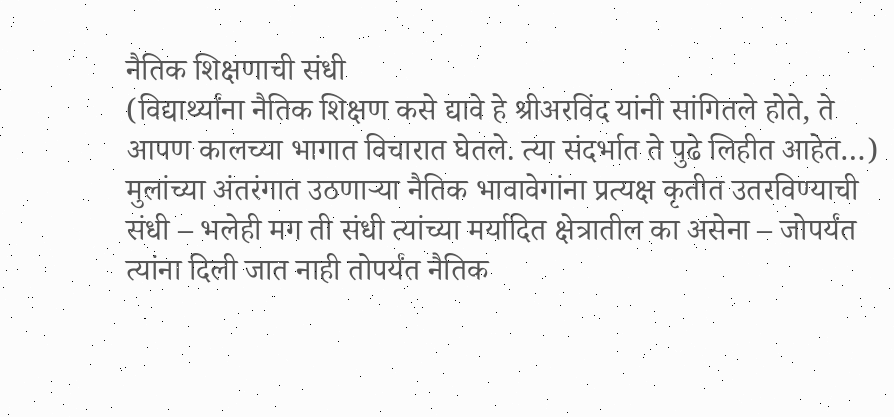नैतिक शिक्षणाची संधी
(विद्यार्थ्यांना नैतिक शिक्षण कसे द्यावे हे श्रीअरविंद यांनी सांगितले होते, ते आपण कालच्या भागात विचारात घेतले. त्या संदर्भात ते पुढे लिहीत आहेत…)
मुलांच्या अंतरंगात उठणाऱ्या नैतिक भावावेगांना प्रत्यक्ष कृतीत उतरविण्याची संधी – भलेही मग ती संधी त्यांच्या मर्यादित क्षेत्रातील का असेना – जोपर्यंत त्यांना दिली जात नाही तोपर्यंत नैतिक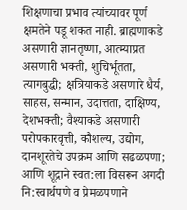शिक्षणाचा प्रभाव त्यांच्यावर पूर्ण क्षमतेने पडू शकत नाही. ब्राह्मणाकडे असणारी ज्ञानतृष्णा, आत्म्याप्रत असणारी भक्ती, शुचिर्भूतता, त्यागबुद्धी; क्षत्रियाकडे असणारे धैर्य, साहस, सन्मान, उदात्तता, दाक्षिण्य, देशभक्ती; वैश्याकडे असणारी परोपकारवृत्ती, कौशल्य, उद्योग, दानशूरतेचे उपक्रम आणि सढळपणा; आणि शूद्राने स्वत:ला विसरून अगदी नि:स्वार्थपणे व प्रेमळपणाने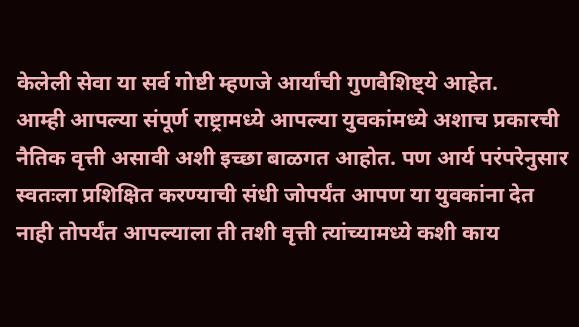केलेली सेवा या सर्व गोष्टी म्हणजे आर्यांची गुणवैशिष्ट्ये आहेत.
आम्ही आपल्या संपूर्ण राष्ट्रामध्ये आपल्या युवकांमध्ये अशाच प्रकारची नैतिक वृत्ती असावी अशी इच्छा बाळगत आहोत. पण आर्य परंपरेनुसार स्वतःला प्रशिक्षित करण्याची संधी जोपर्यंत आपण या युवकांना देत नाही तोपर्यंत आपल्याला ती तशी वृत्ती त्यांच्यामध्ये कशी काय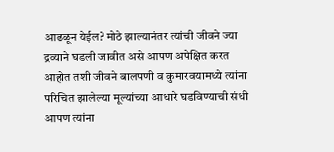आढळून येईल? मोठे झाल्यानंतर त्यांची जीवने ज्या द्रव्याने घडली जावीत असे आपण अपेक्षित करत आहोत तशी जीवने बालपणी व कुमारवयामध्ये त्यांना परिचित झालेल्या मूल्यांच्या आधारे घडविण्याची संधी आपण त्यांना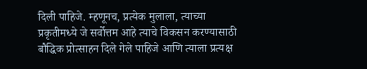दिली पाहिजे. म्हणूनच, प्रत्येक मुलाला, त्याच्या प्रकृतीमध्ये जे सर्वोत्तम आहे त्याचे विकसन करण्यासाठी बौद्धिक प्रोत्साहन दिले गेले पाहिजे आणि त्याला प्रत्यक्ष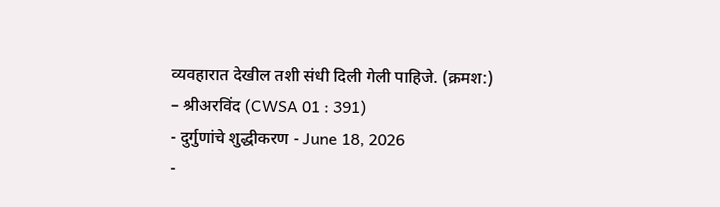व्यवहारात देखील तशी संधी दिली गेली पाहिजे. (क्रमश:)
– श्रीअरविंद (CWSA 01 : 391)
- दुर्गुणांचे शुद्धीकरण - June 18, 2026
-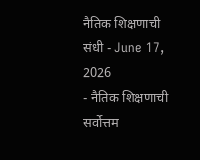नैतिक शिक्षणाची संधी - June 17, 2026
- नैतिक शिक्षणाची सर्वोत्तम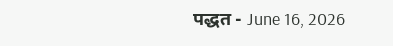पद्धत - June 16, 2026